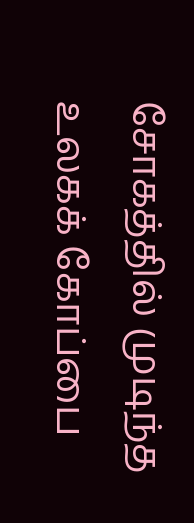சோகத்தில் முடிந்த உலகக் கோப்பை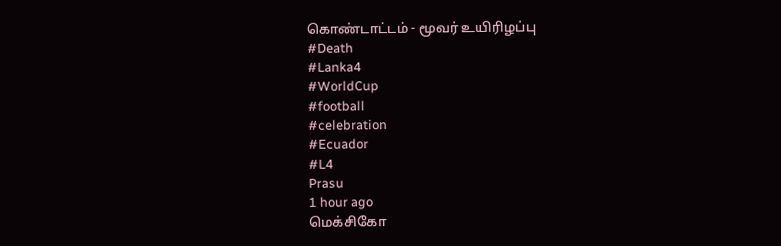கொண்டாட்டம் - மூவர் உயிரிழப்பு
#Death
#Lanka4
#WorldCup
#football
#celebration
#Ecuador
#L4
Prasu
1 hour ago
மெக்சிகோ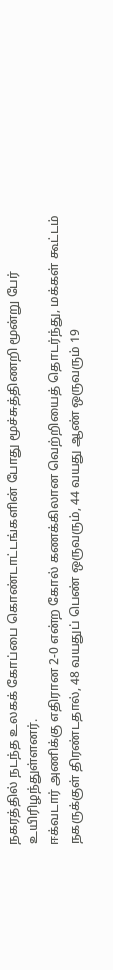நகரத்தில் நடந்த உலகக் கோப்பை கொண்டாட்டங்களின் போது மூச்சுத்திணறி மூன்று பேர் உயிரிழந்துள்ளனர்.
ஈக்வடார் அணிக்கு எதிரான 2-0 என்ற கோல் கணக்கிலான வெற்றியைத் தொடர்ந்து, மக்கள் கூட்டம் நகருக்குள் திரண்டதால், 48 வயதுப் பெண் ஒருவரும், 44 வயது ஆண் ஒருவரும் 19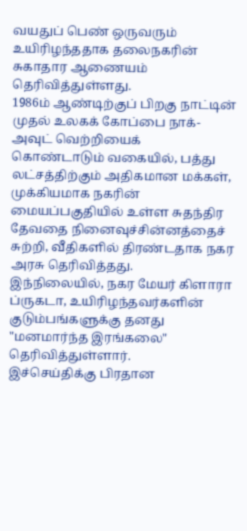வயதுப் பெண் ஒருவரும் உயிரிழந்ததாக தலைநகரின் சுகாதார ஆணையம் தெரிவித்துள்ளது.
1986ம் ஆண்டிற்குப் பிறகு நாட்டின் முதல் உலகக் கோப்பை நாக்-அவுட் வெற்றியைக் கொண்டாடும் வகையில், பத்து லட்சத்திற்கும் அதிகமான மக்கள், முக்கியமாக நகரின் மையப்பகுதியில் உள்ள சுதந்திர தேவதை நினைவுச்சின்னத்தைச் சுற்றி, வீதிகளில் திரண்டதாக நகர அரசு தெரிவித்தது.
இந்நிலையில், நகர மேயர் கிளாரா ப்ருகடா, உயிரிழந்தவர்களின் குடும்பங்களுக்கு தனது "மனமார்ந்த இரங்கலை" தெரிவித்துள்ளார்.
இச்செய்திக்கு பிரதான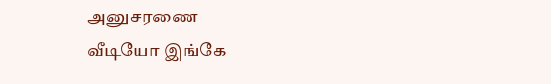அனுசரணை
வீடியோ இங்கே